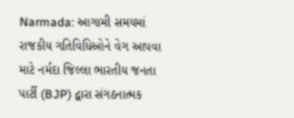Narmada: આગામી સમયમાં રાજકીય ગતિવિધિઓને વેગ આપવા માટે નર્મદા જિલ્લા ભારતીય જનતા પાર્ટી (BJP) દ્વારા સંગઠનાત્મક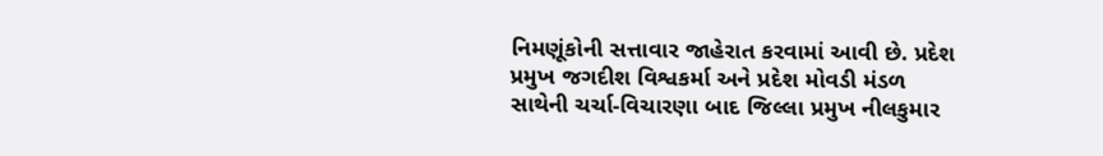નિમણૂંકોની સત્તાવાર જાહેરાત કરવામાં આવી છે. પ્રદેશ પ્રમુખ જગદીશ વિશ્વકર્મા અને પ્રદેશ મોવડી મંડળ સાથેની ચર્ચા-વિચારણા બાદ જિલ્લા પ્રમુખ નીલકુમાર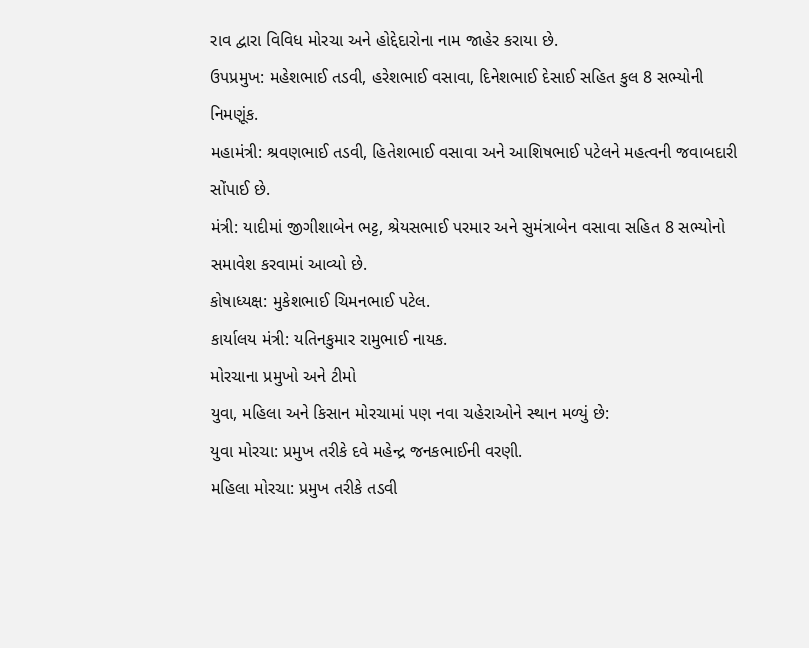રાવ દ્વારા વિવિધ મોરચા અને હોદ્દેદારોના નામ જાહેર કરાયા છે.
ઉપપ્રમુખ: મહેશભાઈ તડવી, હરેશભાઈ વસાવા, દિનેશભાઈ દેસાઈ સહિત કુલ 8 સભ્યોની નિમણૂંક.
મહામંત્રી: શ્રવણભાઈ તડવી, હિતેશભાઈ વસાવા અને આશિષભાઈ પટેલને મહત્વની જવાબદારી સોંપાઈ છે.
મંત્રી: યાદીમાં જીગીશાબેન ભટ્ટ, શ્રેયસભાઈ પરમાર અને સુમંત્રાબેન વસાવા સહિત 8 સભ્યોનો સમાવેશ કરવામાં આવ્યો છે.
કોષાધ્યક્ષ: મુકેશભાઈ ચિમનભાઈ પટેલ.
કાર્યાલય મંત્રી: યતિનકુમાર રામુભાઈ નાયક.
મોરચાના પ્રમુખો અને ટીમો
યુવા, મહિલા અને કિસાન મોરચામાં પણ નવા ચહેરાઓને સ્થાન મળ્યું છે:
યુવા મોરચા: પ્રમુખ તરીકે દવે મહેન્દ્ર જનકભાઈની વરણી.
મહિલા મોરચા: પ્રમુખ તરીકે તડવી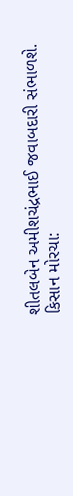શીતલબેન અમીશચંદ્રભાઈ જવાબદારી સંભાળશે.
કિસાન મોરચા: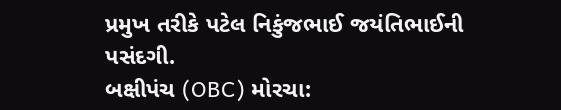પ્રમુખ તરીકે પટેલ નિકુંજભાઈ જયંતિભાઈની પસંદગી.
બક્ષીપંચ (OBC) મોરચા: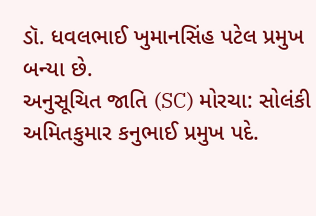ડૉ. ધવલભાઈ ખુમાનસિંહ પટેલ પ્રમુખ બન્યા છે.
અનુસૂચિત જાતિ (SC) મોરચા: સોલંકી અમિતકુમાર કનુભાઈ પ્રમુખ પદે.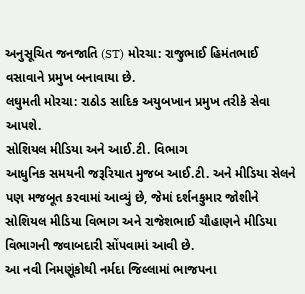અનુસૂચિત જનજાતિ (ST) મોરચા: રાજુભાઈ હિમંતભાઈ વસાવાને પ્રમુખ બનાવાયા છે.
લઘુમતી મોરચા: રાઠોડ સાદિક અયુબખાન પ્રમુખ તરીકે સેવા આપશે.
સોશિયલ મીડિયા અને આઈ.ટી. વિભાગ
આધુનિક સમયની જરૂરિયાત મુજબ આઈ.ટી. અને મીડિયા સેલને પણ મજબૂત કરવામાં આવ્યું છે, જેમાં દર્શનકુમાર જોશીને સોશિયલ મીડિયા વિભાગ અને રાજેશભાઈ ચૌહાણને મીડિયા વિભાગની જવાબદારી સોંપવામાં આવી છે.
આ નવી નિમણૂંકોથી નર્મદા જિલ્લામાં ભાજપના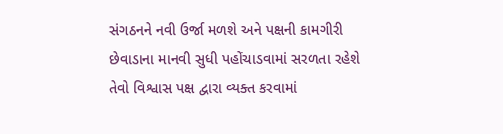સંગઠનને નવી ઉર્જા મળશે અને પક્ષની કામગીરી છેવાડાના માનવી સુધી પહોંચાડવામાં સરળતા રહેશે તેવો વિશ્વાસ પક્ષ દ્વારા વ્યક્ત કરવામાં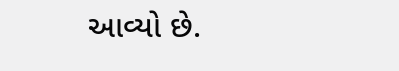આવ્યો છે.